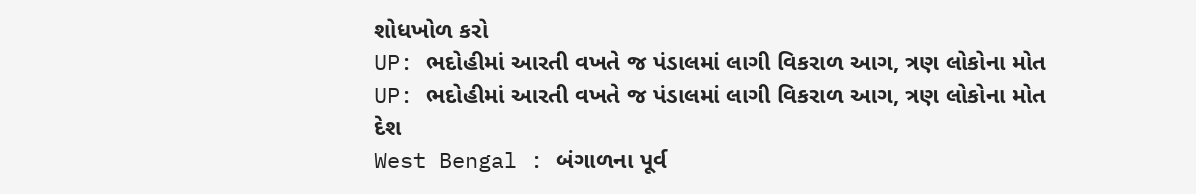શોધખોળ કરો
UP: ભદોહીમાં આરતી વખતે જ પંડાલમાં લાગી વિકરાળ આગ, ત્રણ લોકોના મોત
UP: ભદોહીમાં આરતી વખતે જ પંડાલમાં લાગી વિકરાળ આગ, ત્રણ લોકોના મોત
દેશ
West Bengal : બંગાળના પૂર્વ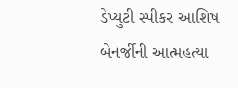ડેપ્યુટી સ્પીકર આશિષ બેનર્જીની આત્મહત્યા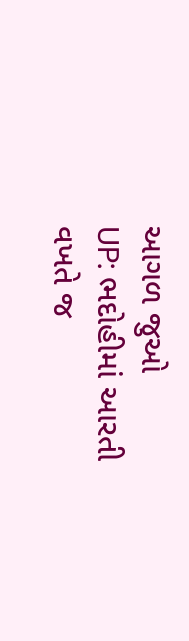આગળ જુઓ
UP: ભદોહીમાં આરતી વખતે જ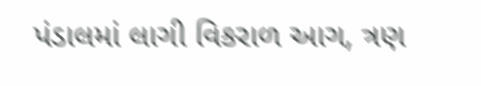પંડાલમાં લાગી વિકરાળ આગ, ત્રણ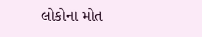લોકોના મોત